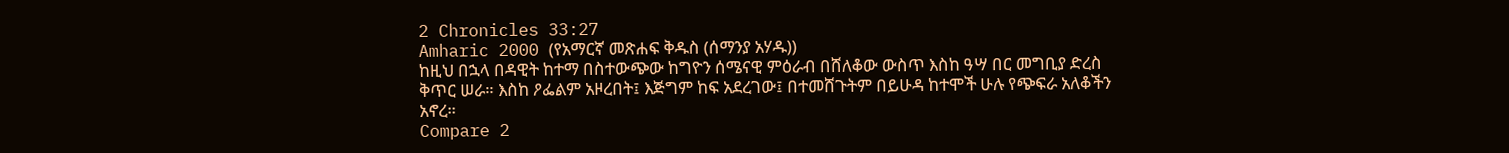2 Chronicles 33:27
Amharic 2000 (የአማርኛ መጽሐፍ ቅዱስ (ሰማንያ አሃዱ))
ከዚህ በኋላ በዳዊት ከተማ በስተውጭው ከግዮን ሰሜናዊ ምዕራብ በሸለቆው ውስጥ እስከ ዓሣ በር መግቢያ ድረስ ቅጥር ሠራ። እስከ ዖፌልም አዞረበት፤ እጅግም ከፍ አደረገው፤ በተመሸጉትም በይሁዳ ከተሞች ሁሉ የጭፍራ አለቆችን አኖረ።
Compare 2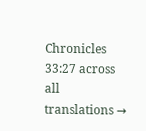Chronicles 33:27 across all translations →